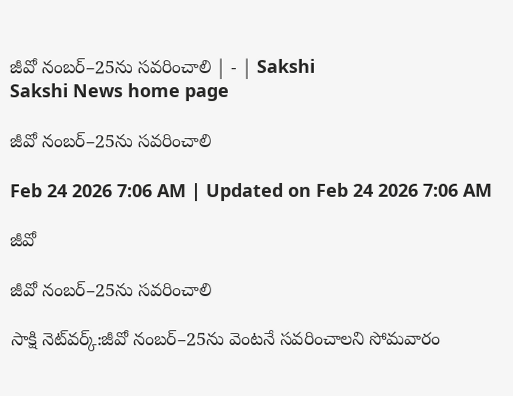జీవో నంబర్‌–25ను సవరించాలి | - | Sakshi
Sakshi News home page

జీవో నంబర్‌–25ను సవరించాలి

Feb 24 2026 7:06 AM | Updated on Feb 24 2026 7:06 AM

జీవో

జీవో నంబర్‌–25ను సవరించాలి

సాక్షి నెట్‌వర్క్‌:జీవో నంబర్‌–25ను వెంటనే సవరించాలని సోమవారం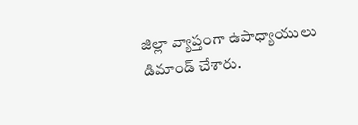జిల్లా వ్యాప్తంగా ఉపాధ్యాయులు డిమాండ్‌ చేశారు.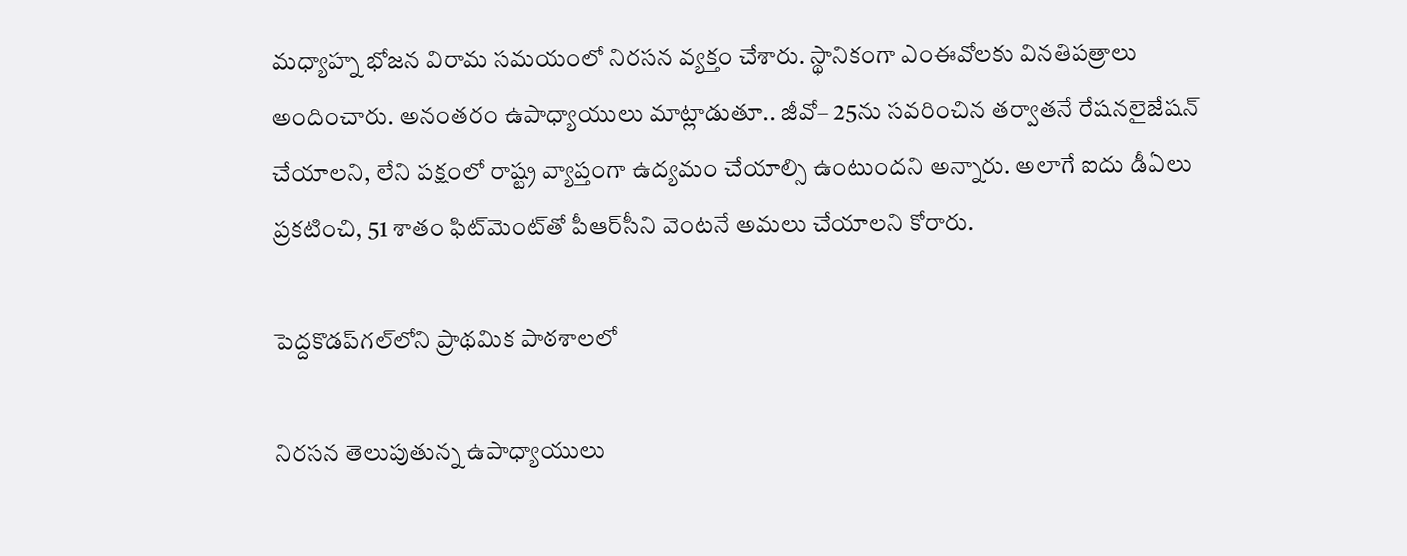మధ్యాహ్న భోజన విరామ సమయంలో నిరసన వ్యక్తం చేశారు. స్థానికంగా ఎంఈవోలకు వినతిపత్రాలు అందించారు. అనంతరం ఉపాధ్యాయులు మాట్లాడుతూ.. జీవో– 25ను సవరించిన తర్వాతనే రేషనలైజేషన్‌ చేయాలని, లేని పక్షంలో రాష్ట్ర వ్యాప్తంగా ఉద్యమం చేయాల్సి ఉంటుందని అన్నారు. అలాగే ఐదు డీఏలు ప్రకటించి, 51 శాతం ఫిట్‌మెంట్‌తో పీఆర్‌సీని వెంటనే అమలు చేయాలని కోరారు.

పెద్దకొడప్‌గల్‌లోని ప్రాథమిక పాఠశాలలో

నిరసన తెలుపుతున్న ఉపాధ్యాయులు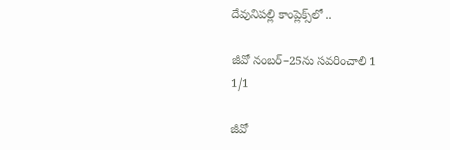దేవునిపల్లి కాంప్లెక్స్‌లో ..

జీవో నంబర్‌–25ను సవరించాలి 1
1/1

జీవో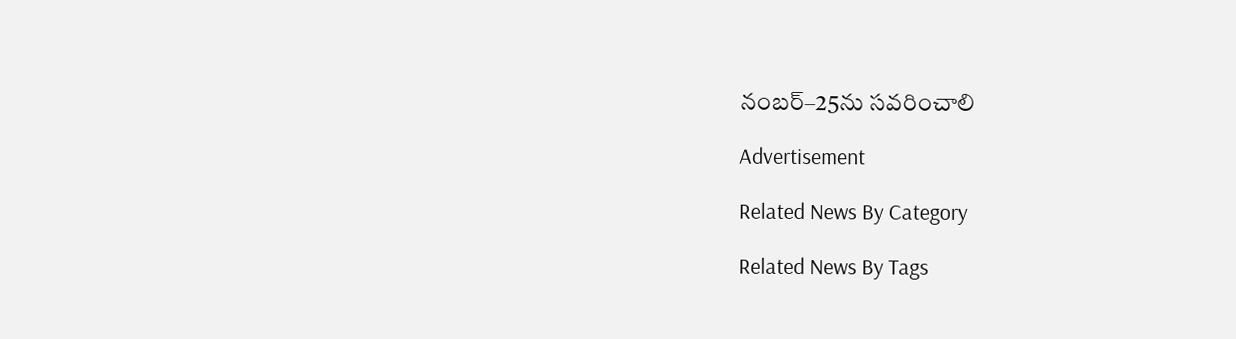నంబర్‌–25ను సవరించాలి

Advertisement

Related News By Category

Related News By Tags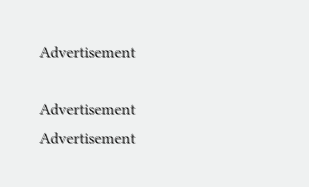Advertisement

Advertisement
Advertisement